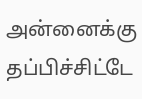அன்னைக்கு தப்பிச்சிட்டே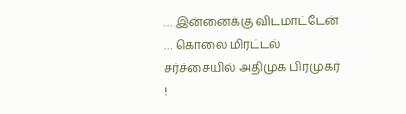… இன்னைக்கு விடமாட்டேன் … கொலை மிரட்டல் சர்ச்சையில் அதிமுக பிரமுகர் !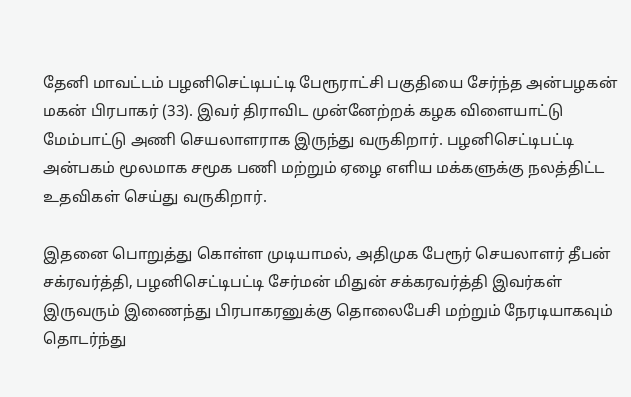தேனி மாவட்டம் பழனிசெட்டிபட்டி பேரூராட்சி பகுதியை சேர்ந்த அன்பழகன் மகன் பிரபாகர் (33). இவர் திராவிட முன்னேற்றக் கழக விளையாட்டு மேம்பாட்டு அணி செயலாளராக இருந்து வருகிறார். பழனிசெட்டிபட்டி அன்பகம் மூலமாக சமூக பணி மற்றும் ஏழை எளிய மக்களுக்கு நலத்திட்ட உதவிகள் செய்து வருகிறார்.

இதனை பொறுத்து கொள்ள முடியாமல், அதிமுக பேரூர் செயலாளர் தீபன் சக்ரவர்த்தி, பழனிசெட்டிபட்டி சேர்மன் மிதுன் சக்கரவர்த்தி இவர்கள் இருவரும் இணைந்து பிரபாகரனுக்கு தொலைபேசி மற்றும் நேரடியாகவும் தொடர்ந்து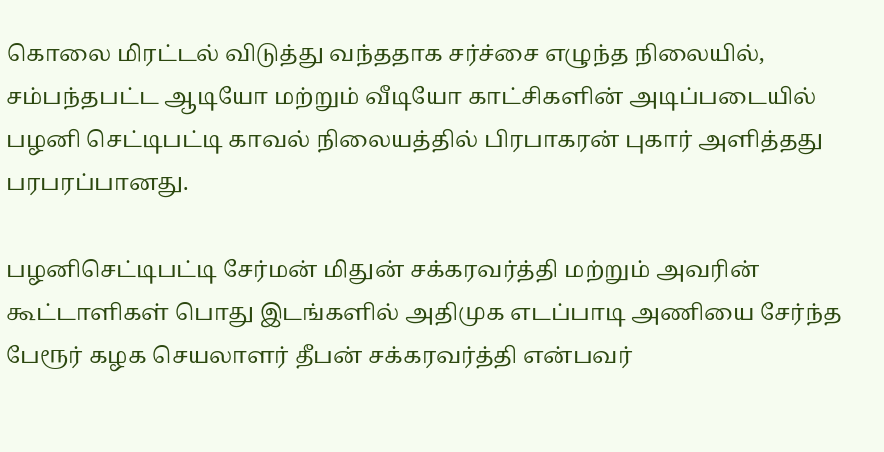கொலை மிரட்டல் விடுத்து வந்ததாக சர்ச்சை எழுந்த நிலையில், சம்பந்தபட்ட ஆடியோ மற்றும் வீடியோ காட்சிகளின் அடிப்படையில் பழனி செட்டிபட்டி காவல் நிலையத்தில் பிரபாகரன் புகார் அளித்தது பரபரப்பானது.

பழனிசெட்டிபட்டி சேர்மன் மிதுன் சக்கரவர்த்தி மற்றும் அவரின் கூட்டாளிகள் பொது இடங்களில் அதிமுக எடப்பாடி அணியை சேர்ந்த பேரூர் கழக செயலாளர் தீபன் சக்கரவர்த்தி என்பவர்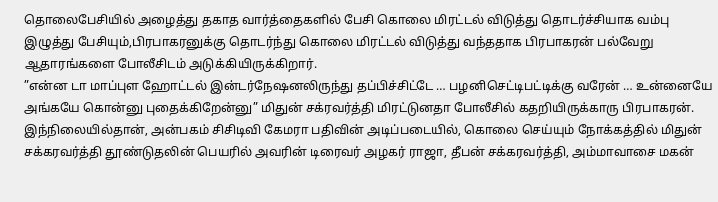தொலைபேசியில் அழைத்து தகாத வார்த்தைகளில் பேசி கொலை மிரட்டல் விடுத்து தொடர்ச்சியாக வம்பு இழுத்து பேசியும்,பிரபாகரனுக்கு தொடர்ந்து கொலை மிரட்டல் விடுத்து வந்ததாக பிரபாகரன் பல்வேறு ஆதாரங்களை போலீசிடம் அடுக்கியிருக்கிறார்.
”என்ன டா மாப்புள ஹோட்டல் இன்டர்நேஷனலிருந்து தப்பிச்சிட்டே … பழனிசெட்டிபட்டிக்கு வரேன் … உன்னையே அங்கயே கொன்னு புதைக்கிறேன்னு” மிதுன் சக்ரவர்த்தி மிரட்டுனதா போலீசில் கதறியிருக்காரு பிரபாகரன்.
இந்நிலையில்தான், அன்பகம் சிசிடிவி கேமரா பதிவின் அடிப்படையில், கொலை செய்யும் நோக்கத்தில் மிதுன் சக்கரவர்த்தி தூண்டுதலின் பெயரில் அவரின் டிரைவர் அழகர் ராஜா, தீபன் சக்கரவர்த்தி, அம்மாவாசை மகன்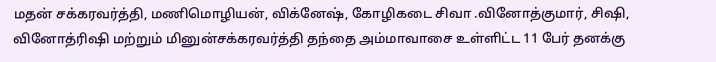மதன் சக்கரவர்த்தி, மணிமொழியன், விக்னேஷ், கோழிகடை சிவா .வினோத்குமார், சிஷி, வினோத்ரிஷி மற்றும் மினுன்சக்கரவர்த்தி தந்தை அம்மாவாசை உள்ளிட்ட 11 பேர் தனக்கு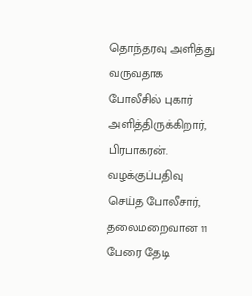தொந்தரவு அளித்து வருவதாக போலீசில் புகார் அளித்திருக்கிறார், பிரபாகரன்.
வழக்குப்பதிவு செய்த போலீசார், தலைமறைவான 11 பேரை தேடி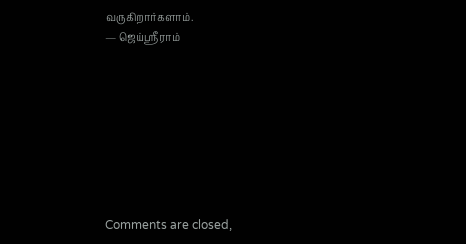வருகிறார்களாம்.
— ஜெய்ஸ்ரீராம்








Comments are closed,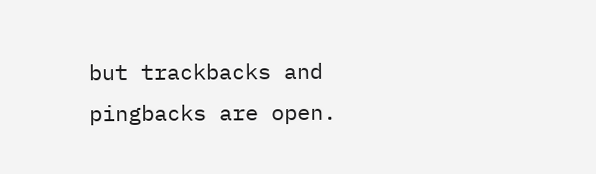but trackbacks and pingbacks are open.